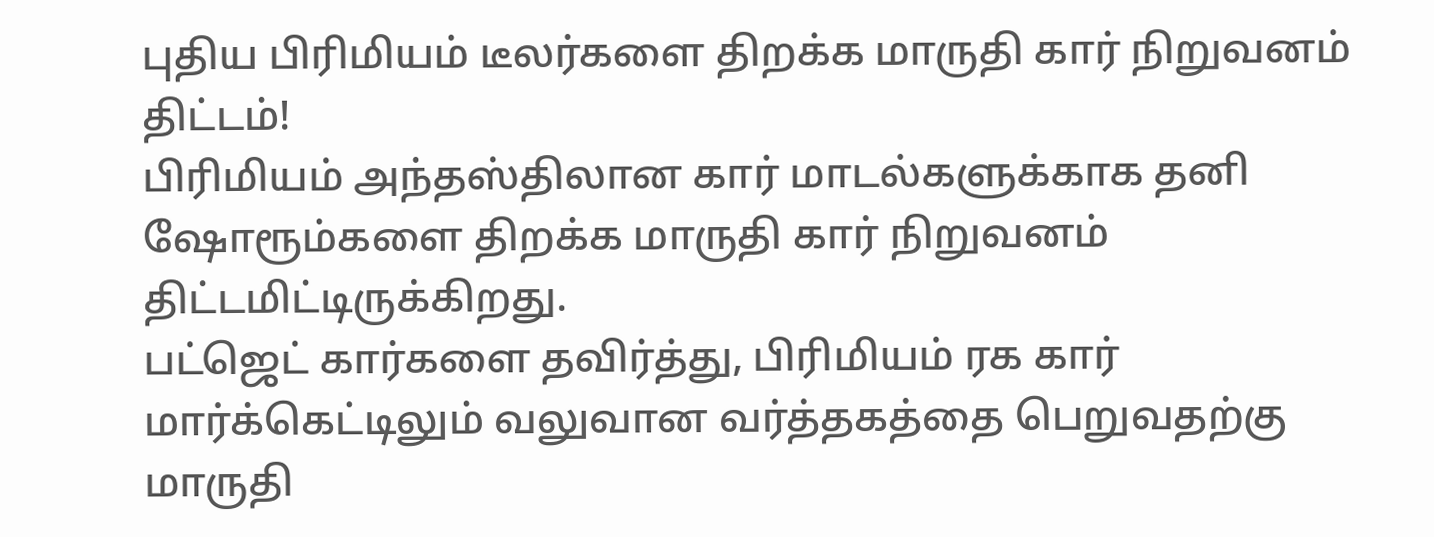புதிய பிரிமியம் டீலர்களை திறக்க மாருதி கார் நிறுவனம் திட்டம்!
பிரிமியம் அந்தஸ்திலான கார் மாடல்களுக்காக தனி ஷோரூம்களை திறக்க மாருதி கார் நிறுவனம் திட்டமிட்டிருக்கிறது.
பட்ஜெட் கார்களை தவிர்த்து, பிரிமியம் ரக கார் மார்க்கெட்டிலும் வலுவான வர்த்தகத்தை பெறுவதற்கு மாருதி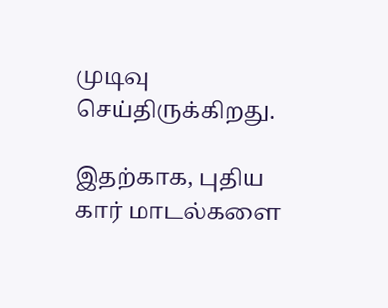முடிவு செய்திருக்கிறது.

இதற்காக, புதிய கார் மாடல்களை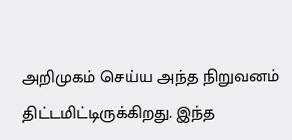அறிமுகம் செய்ய அந்த நிறுவனம் திட்டமிட்டிருக்கிறது. இந்த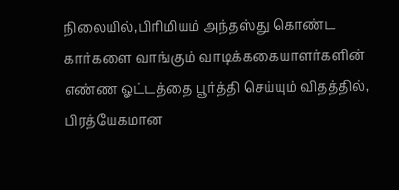நிலையில்,பிரிமியம் அந்தஸ்து கொண்ட கார்களை வாங்கும் வாடிக்ககையாளர்களின் எண்ண ஓட்டத்தை பூர்த்தி செய்யும் விதத்தில், பிரத்யேகமான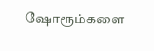ஷோரூம்களை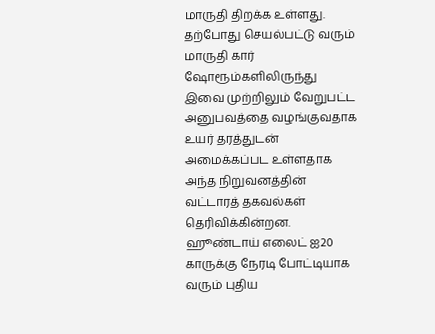மாருதி திறக்க உள்ளது.
தற்போது செயல்பட்டு வரும் மாருதி கார் ஷோரூம்களிலிருந்து இவை முற்றிலும் வேறுபட்ட அனுபவத்தை வழங்குவதாக உயர் தரத்துடன் அமைக்கப்பட உள்ளதாக அந்த நிறுவனத்தின் வட்டாரத் தகவல்கள் தெரிவிக்கின்றன.
ஹூண்டாய் எலைட் ஐ20 காருக்கு நேரடி போட்டியாக வரும் புதிய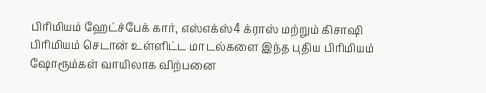பிரிமியம் ஹேட்ச்பேக் கார், எஸ்எக்ஸ்4 க்ராஸ் மற்றும் கிசாஷி பிரிமியம் செடான் உள்ளிட்ட மாடல்களை இந்த புதிய பிரிமியம் ஷோரூம்கள் வாயிலாக விற்பனை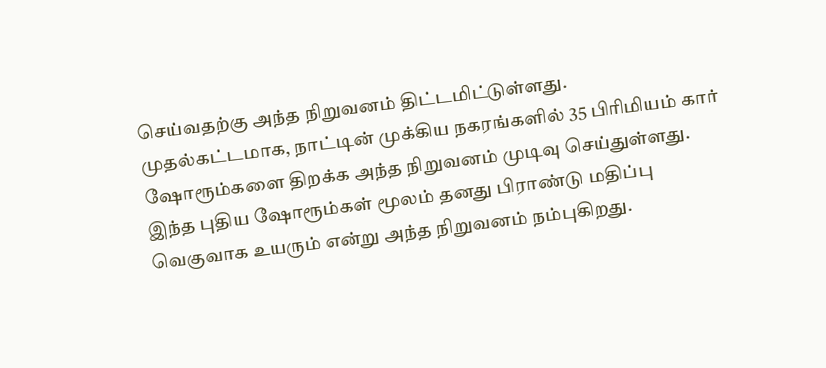செய்வதற்கு அந்த நிறுவனம் திட்டமிட்டுள்ளது.
முதல்கட்டமாக, நாட்டின் முக்கிய நகரங்களில் 35 பிரிமியம் கார் ஷோரூம்களை திறக்க அந்த நிறுவனம் முடிவு செய்துள்ளது. இந்த புதிய ஷோரூம்கள் மூலம் தனது பிராண்டு மதிப்பு வெகுவாக உயரும் என்று அந்த நிறுவனம் நம்புகிறது.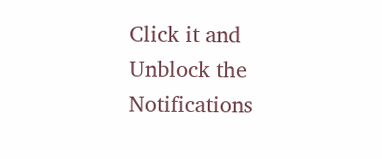Click it and Unblock the Notifications